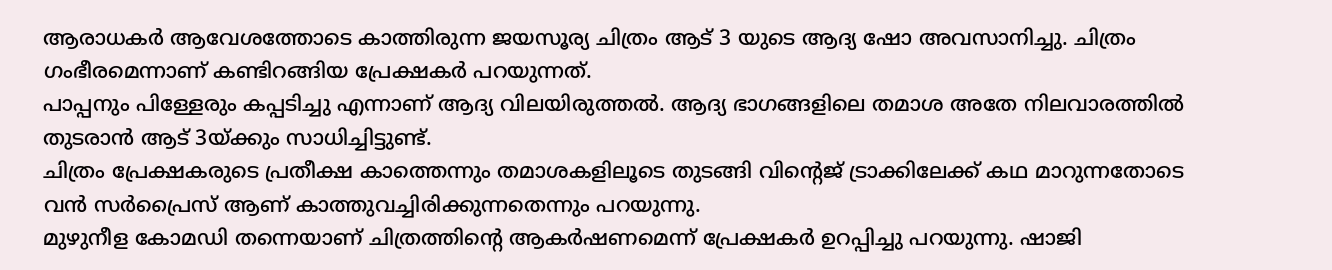ആരാധകർ ആവേശത്തോടെ കാത്തിരുന്ന ജയസൂര്യ ചിത്രം ആട് 3 യുടെ ആദ്യ ഷോ അവസാനിച്ചു. ചിത്രം ഗംഭീരമെന്നാണ് കണ്ടിറങ്ങിയ പ്രേക്ഷകർ പറയുന്നത്.
പാപ്പനും പിള്ളേരും കപ്പടിച്ചു എന്നാണ് ആദ്യ വിലയിരുത്തൽ. ആദ്യ ഭാഗങ്ങളിലെ തമാശ അതേ നിലവാരത്തിൽ തുടരാൻ ആട് 3യ്ക്കും സാധിച്ചിട്ടുണ്ട്.
ചിത്രം പ്രേക്ഷകരുടെ പ്രതീക്ഷ കാത്തെന്നും തമാശകളിലൂടെ തുടങ്ങി വിന്റെജ് ട്രാക്കിലേക്ക് കഥ മാറുന്നതോടെ വൻ സർപ്രൈസ് ആണ് കാത്തുവച്ചിരിക്കുന്നതെന്നും പറയുന്നു.
മുഴുനീള കോമഡി തന്നെയാണ് ചിത്രത്തിന്റെ ആകർഷണമെന്ന് പ്രേക്ഷകർ ഉറപ്പിച്ചു പറയുന്നു. ഷാജി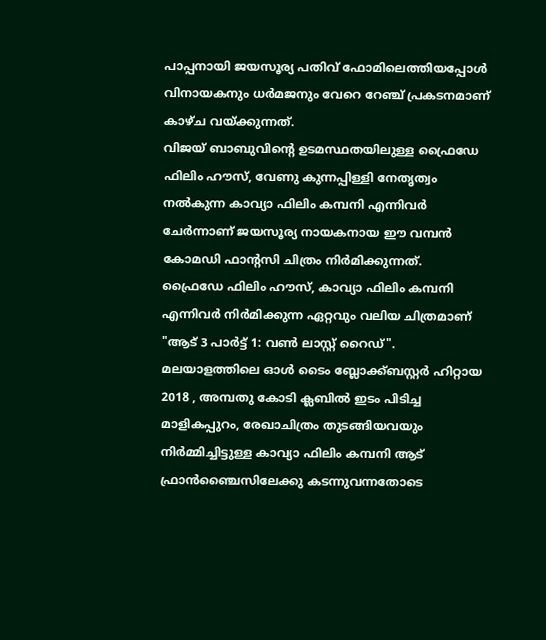പാപ്പനായി ജയസൂര്യ പതിവ് ഫോമിലെത്തിയപ്പോൾ വിനായകനും ധർമജനും വേറെ റേഞ്ച് പ്രകടനമാണ് കാഴ്ച വയ്ക്കുന്നത്.
വിജയ് ബാബുവിന്റെ ഉടമസ്ഥതയിലുള്ള ഫ്രൈഡേ ഫിലിം ഹൗസ്, വേണു കുന്നപ്പിള്ളി നേതൃത്വം നൽകുന്ന കാവ്യാ ഫിലിം കമ്പനി എന്നിവർ ചേർന്നാണ് ജയസൂര്യ നായകനായ ഈ വമ്പൻ കോമഡി ഫാന്റസി ചിത്രം നിർമിക്കുന്നത്.
ഫ്രൈഡേ ഫിലിം ഹൗസ്, കാവ്യാ ഫിലിം കമ്പനി എന്നിവർ നിർമിക്കുന്ന ഏറ്റവും വലിയ ചിത്രമാണ് "ആട് 3 പാർട്ട് 1: വൺ ലാസ്റ്റ് റൈഡ്". മലയാളത്തിലെ ഓൾ ടൈം ബ്ലോക്ക്ബസ്റ്റർ ഹിറ്റായ 2018 , അമ്പതു കോടി ക്ലബിൽ ഇടം പിടിച്ച മാളികപ്പുറം, രേഖാചിത്രം തുടങ്ങിയവയും നിർമ്മിച്ചിട്ടുള്ള കാവ്യാ ഫിലിം കമ്പനി ആട് ഫ്രാൻഞ്ചൈസിലേക്കു കടന്നുവന്നതോടെ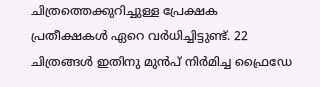ചിത്രത്തെക്കുറിച്ചുള്ള പ്രേക്ഷക പ്രതീക്ഷകൾ ഏറെ വർധിച്ചിട്ടുണ്ട്. 22 ചിത്രങ്ങൾ ഇതിനു മുൻപ് നിർമിച്ച ഫ്രൈഡേ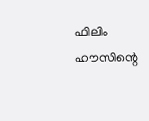ഫിലിം ഹൗസിന്റെ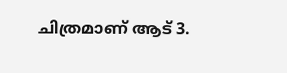ചിത്രമാണ് ആട് 3.